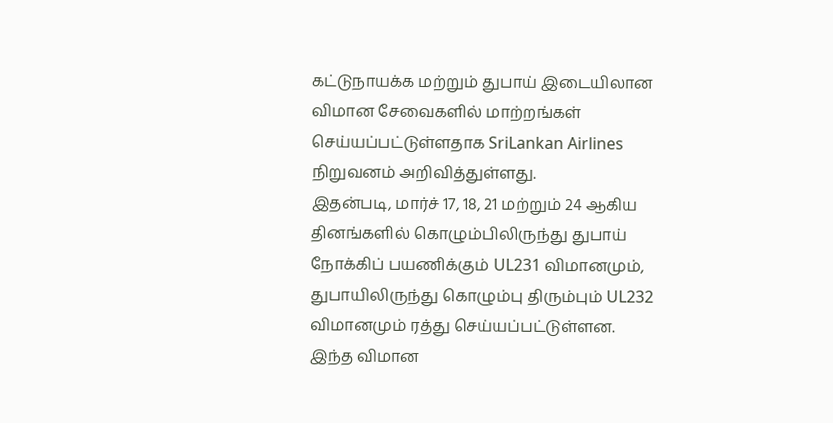கட்டுநாயக்க மற்றும் துபாய் இடையிலான விமான சேவைகளில் மாற்றங்கள் செய்யப்பட்டுள்ளதாக SriLankan Airlines நிறுவனம் அறிவித்துள்ளது.
இதன்படி, மார்ச் 17, 18, 21 மற்றும் 24 ஆகிய தினங்களில் கொழும்பிலிருந்து துபாய் நோக்கிப் பயணிக்கும் UL231 விமானமும், துபாயிலிருந்து கொழும்பு திரும்பும் UL232 விமானமும் ரத்து செய்யப்பட்டுள்ளன.
இந்த விமான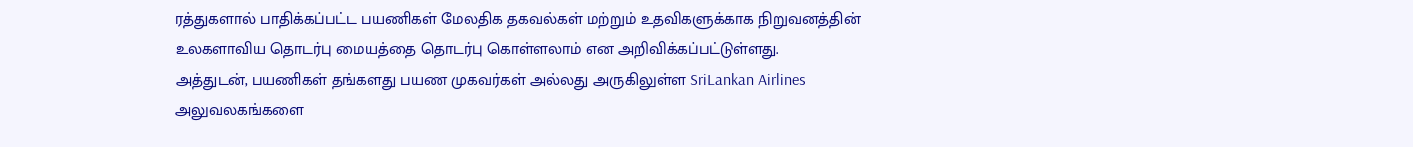ரத்துகளால் பாதிக்கப்பட்ட பயணிகள் மேலதிக தகவல்கள் மற்றும் உதவிகளுக்காக நிறுவனத்தின் உலகளாவிய தொடர்பு மையத்தை தொடர்பு கொள்ளலாம் என அறிவிக்கப்பட்டுள்ளது.
அத்துடன், பயணிகள் தங்களது பயண முகவர்கள் அல்லது அருகிலுள்ள SriLankan Airlines அலுவலகங்களை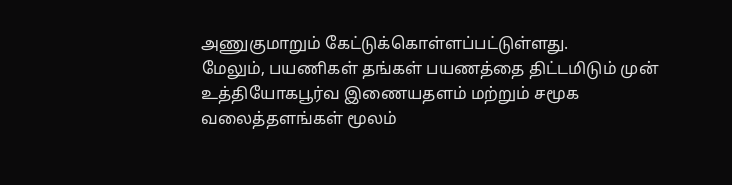அணுகுமாறும் கேட்டுக்கொள்ளப்பட்டுள்ளது.
மேலும், பயணிகள் தங்கள் பயணத்தை திட்டமிடும் முன் உத்தியோகபூர்வ இணையதளம் மற்றும் சமூக வலைத்தளங்கள் மூலம்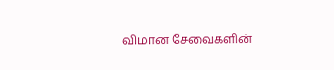விமான சேவைகளின்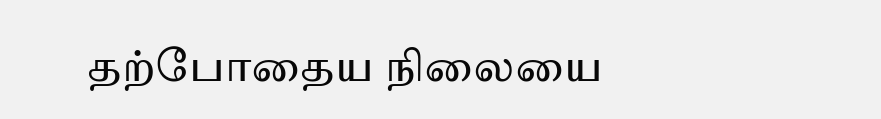தற்போதைய நிலையை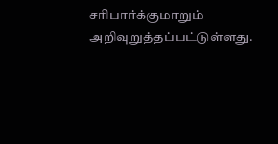சரிபார்க்குமாறும் அறிவுறுத்தப்பட்டுள்ளது.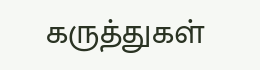கருத்துகள்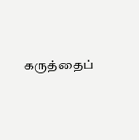கருத்தைப்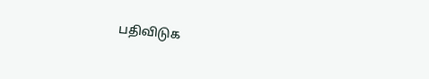பதிவிடுக